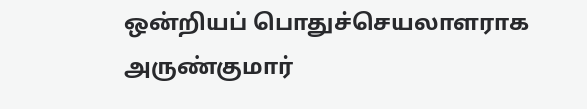ஒன்றியப் பொதுச்செயலாளராக அருண்குமார்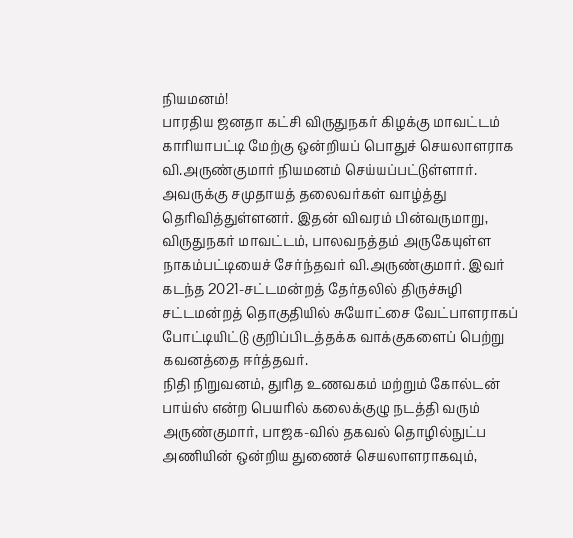நியமனம்!
பாரதிய ஜனதா கட்சி விருதுநகர் கிழக்கு மாவட்டம் காரியாபட்டி மேற்கு ஒன்றியப் பொதுச் செயலாளராக வி.அருண்குமார் நியமனம் செய்யப்பட்டுள்ளார். அவருக்கு சமுதாயத் தலைவர்கள் வாழ்த்து தெரிவித்துள்ளனர். இதன் விவரம் பின்வருமாறு,
விருதுநகர் மாவட்டம், பாலவநத்தம் அருகேயுள்ள நாகம்பட்டியைச் சேர்ந்தவர் வி.அருண்குமார். இவர் கடந்த 2021-சட்டமன்றத் தேர்தலில் திருச்சுழி சட்டமன்றத் தொகுதியில் சுயோட்சை வேட்பாளராகப் போட்டியிட்டு குறிப்பிடத்தக்க வாக்குகளைப் பெற்று கவனத்தை ஈர்த்தவர்.
நிதி நிறுவனம், துரித உணவகம் மற்றும் கோல்டன் பாய்ஸ் என்ற பெயரில் கலைக்குழு நடத்தி வரும் அருண்குமார், பாஜக-வில் தகவல் தொழில்நுட்ப அணியின் ஒன்றிய துணைச் செயலாளராகவும்,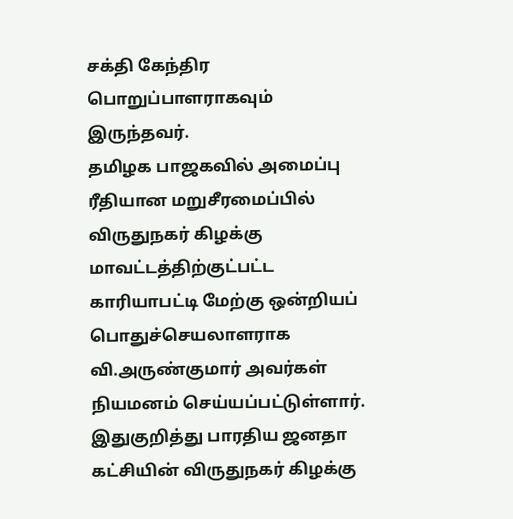சக்தி கேந்திர பொறுப்பாளராகவும் இருந்தவர்.
தமிழக பாஜகவில் அமைப்பு ரீதியான மறுசீரமைப்பில் விருதுநகர் கிழக்கு மாவட்டத்திற்குட்பட்ட காரியாபட்டி மேற்கு ஒன்றியப் பொதுச்செயலாளராக வி.அருண்குமார் அவர்கள் நியமனம் செய்யப்பட்டுள்ளார்.
இதுகுறித்து பாரதிய ஜனதா கட்சியின் விருதுநகர் கிழக்கு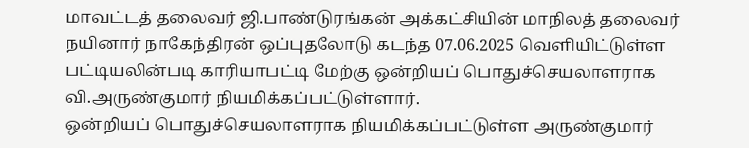மாவட்டத் தலைவர் ஜி.பாண்டுரங்கன் அக்கட்சியின் மாநிலத் தலைவர் நயினார் நாகேந்திரன் ஒப்புதலோடு கடந்த 07.06.2025 வெளியிட்டுள்ள பட்டியலின்படி காரியாபட்டி மேற்கு ஒன்றியப் பொதுச்செயலாளராக வி.அருண்குமார் நியமிக்கப்பட்டுள்ளார்.
ஒன்றியப் பொதுச்செயலாளராக நியமிக்கப்பட்டுள்ள அருண்குமார்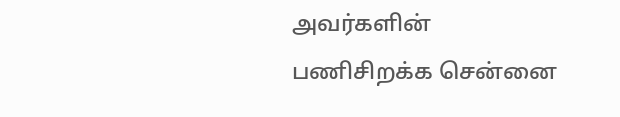அவர்களின் பணிசிறக்க சென்னை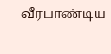வீரபாண்டிய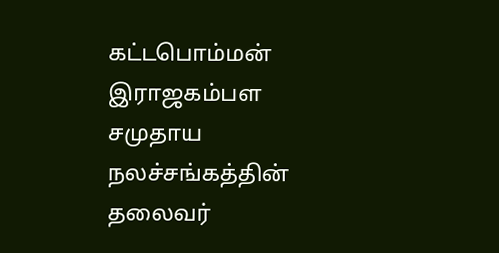கட்டபொம்மன் இராஜகம்பள சமுதாய நலச்சங்கத்தின் தலைவர்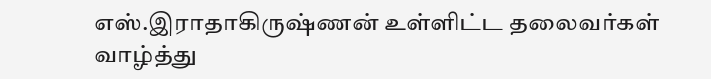எஸ்.இராதாகிருஷ்ணன் உள்ளிட்ட தலைவர்கள் வாழ்த்து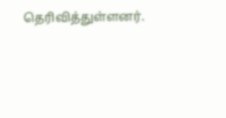தெரிவித்துள்ளனர்.